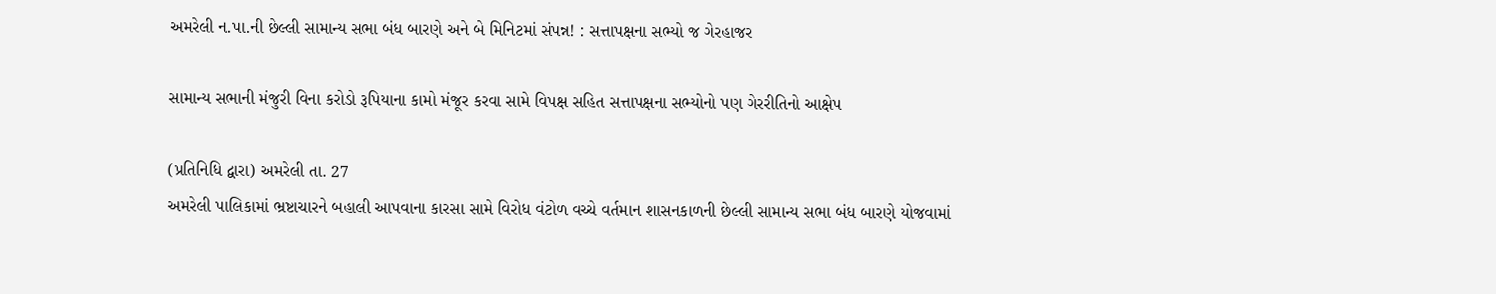અમરેલી ન.પા.ની છેલ્લી સામાન્ય સભા બંધ બારણે અને બે મિનિટમાં સંપન્ન! : સત્તાપક્ષના સભ્યો જ ગેરહાજર

સામાન્ય સભાની મંજુરી વિના કરોડો રૂપિયાના કામો મંજૂર કરવા સામે વિપક્ષ સહિત સત્તાપક્ષના સભ્યોનો પણ ગેરરીતિનો આક્ષેપ

(પ્રતિનિધિ દ્વારા) અમરેલી તા. 27
અમરેલી પાલિકામાં ભ્રષ્ટાચારને બહાલી આપવાના કારસા સામે વિરોધ વંટોળ વચ્ચે વર્તમાન શાસનકાળની છેલ્લી સામાન્ય સભા બંધ બારણે યોજવામાં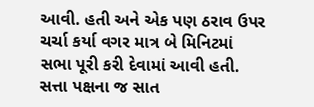આવી. હતી અને એક પણ ઠરાવ ઉપર ચર્ચા કર્યા વગર માત્ર બે મિનિટમાં સભા પૂરી કરી દેવામાં આવી હતી. સત્તા પક્ષના જ સાત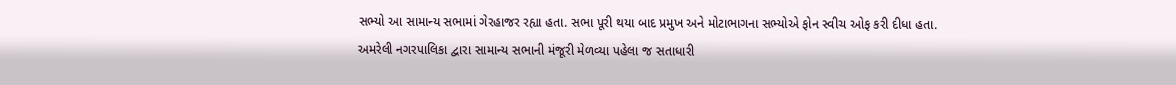સભ્યો આ સામાન્ય સભામાં ગેરહાજર રહ્યા હતા. સભા પૂરી થયા બાદ પ્રમુખ અને મોટાભાગના સભ્યોએ ફોન સ્વીચ ઓફ કરી દીધા હતા.
અમરેલી નગરપાલિકા દ્વારા સામાન્ય સભાની મંજૂરી મેળવ્યા પહેલા જ સતાધારી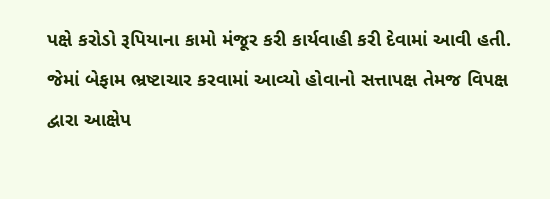પક્ષે કરોડો રૂપિયાના કામો મંજૂર કરી કાર્યવાહી કરી દેવામાં આવી હતી. જેમાં બેફામ ભ્રષ્ટાચાર કરવામાં આવ્યો હોવાનો સત્તાપક્ષ તેમજ વિપક્ષ દ્વારા આક્ષેપ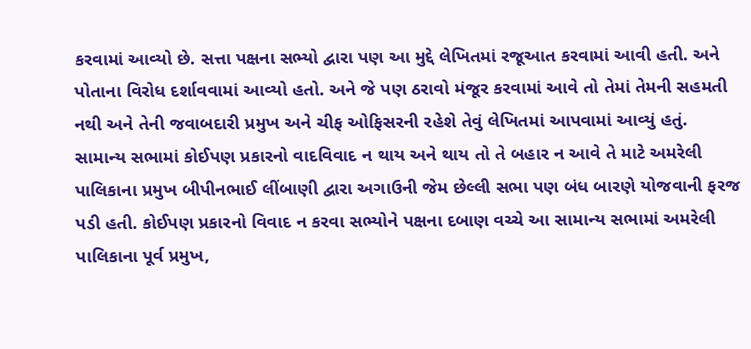કરવામાં આવ્યો છે. સત્તા પક્ષના સભ્યો દ્વારા પણ આ મુદ્દે લેખિતમાં રજૂઆત કરવામાં આવી હતી. અને પોતાના વિરોધ દર્શાવવામાં આવ્યો હતો. અને જે પણ ઠરાવો મંજૂર કરવામાં આવે તો તેમાં તેમની સહમતી નથી અને તેની જવાબદારી પ્રમુખ અને ચીફ ઓફિસરની રહેશે તેવું લેખિતમાં આપવામાં આવ્યું હતું.
સામાન્ય સભામાં કોઈપણ પ્રકારનો વાદવિવાદ ન થાય અને થાય તો તે બહાર ન આવે તે માટે અમરેલી પાલિકાના પ્રમુખ બીપીનભાઈ લીંબાણી દ્વારા અગાઉની જેમ છેલ્લી સભા પણ બંધ બારણે યોજવાની ફરજ પડી હતી. કોઈપણ પ્રકારનો વિવાદ ન કરવા સભ્યોને પક્ષના દબાણ વચ્ચે આ સામાન્ય સભામાં અમરેલી પાલિકાના પૂર્વ પ્રમુખ,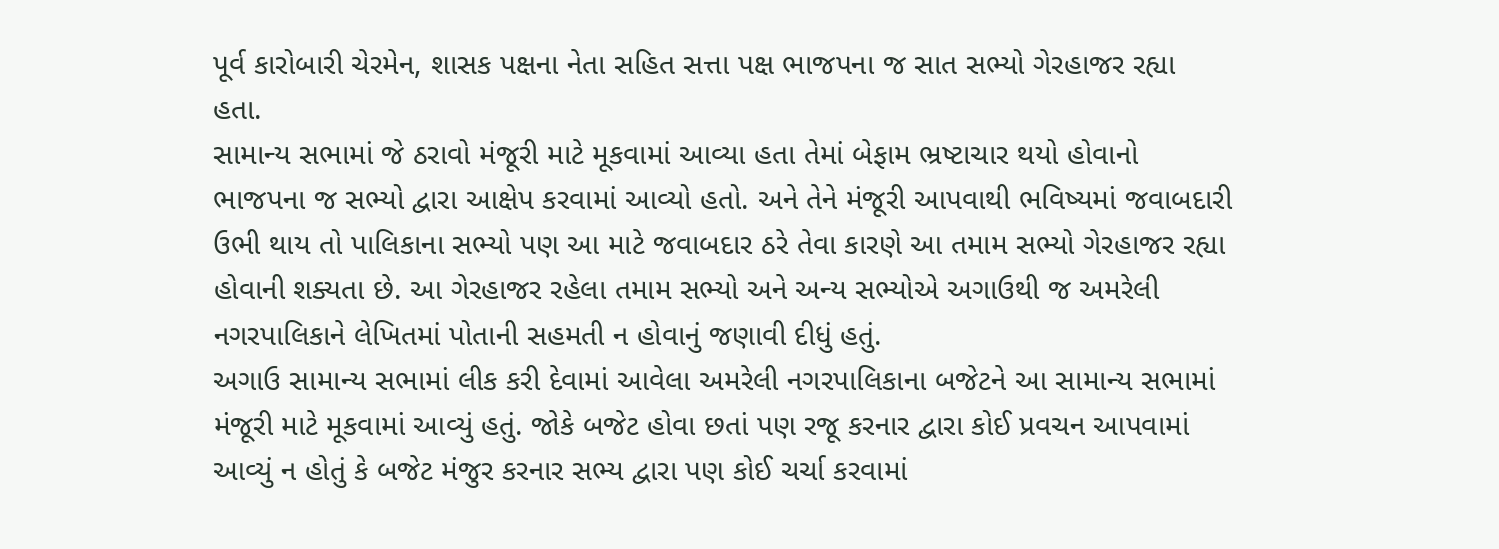પૂર્વ કારોબારી ચેરમેન, શાસક પક્ષના નેતા સહિત સત્તા પક્ષ ભાજપના જ સાત સભ્યો ગેરહાજર રહ્યા હતા.
સામાન્ય સભામાં જે ઠરાવો મંજૂરી માટે મૂકવામાં આવ્યા હતા તેમાં બેફામ ભ્રષ્ટાચાર થયો હોવાનો ભાજપના જ સભ્યો દ્વારા આક્ષેપ કરવામાં આવ્યો હતો. અને તેને મંજૂરી આપવાથી ભવિષ્યમાં જવાબદારી ઉભી થાય તો પાલિકાના સભ્યો પણ આ માટે જવાબદાર ઠરે તેવા કારણે આ તમામ સભ્યો ગેરહાજર રહ્યા હોવાની શક્યતા છે. આ ગેરહાજર રહેલા તમામ સભ્યો અને અન્ય સભ્યોએ અગાઉથી જ અમરેલી નગરપાલિકાને લેખિતમાં પોતાની સહમતી ન હોવાનું જણાવી દીધું હતું.
અગાઉ સામાન્ય સભામાં લીક કરી દેવામાં આવેલા અમરેલી નગરપાલિકાના બજેટને આ સામાન્ય સભામાં મંજૂરી માટે મૂકવામાં આવ્યું હતું. જોકે બજેટ હોવા છતાં પણ રજૂ કરનાર દ્વારા કોઈ પ્રવચન આપવામાં આવ્યું ન હોતું કે બજેટ મંજુર કરનાર સભ્ય દ્વારા પણ કોઈ ચર્ચા કરવામાં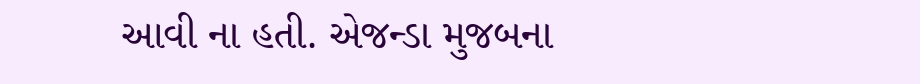આવી ના હતી. એજન્ડા મુજબના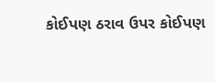કોઈપણ ઠરાવ ઉપર કોઈપણ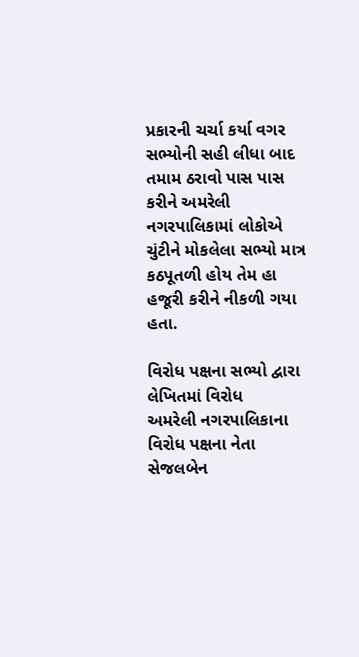પ્રકારની ચર્ચા કર્યા વગર સભ્યોની સહી લીધા બાદ તમામ ઠરાવો પાસ પાસ કરીને અમરેલી નગરપાલિકામાં લોકોએ ચુંટીને મોકલેલા સભ્યો માત્ર કઠપૂતળી હોય તેમ હા હજૂરી કરીને નીકળી ગયા હતા.

વિરોધ પક્ષના સભ્યો દ્વારા લેખિતમાં વિરોધ
અમરેલી નગરપાલિકાના વિરોધ પક્ષના નેતા સેજલબેન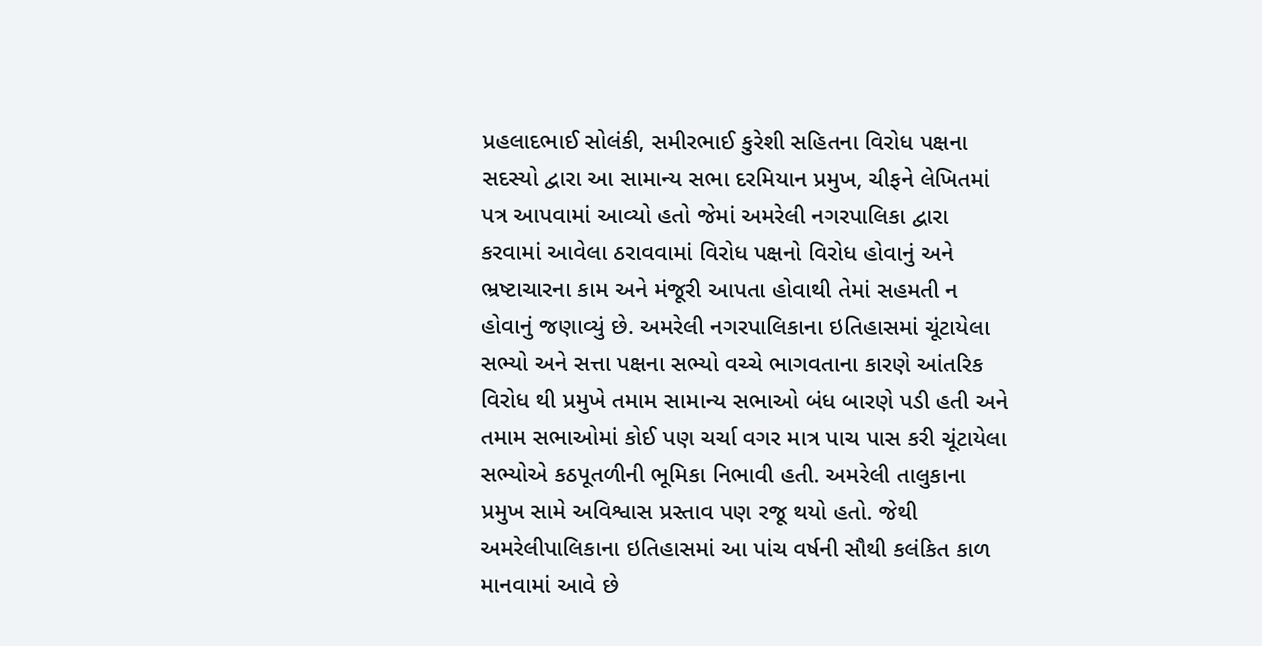પ્રહલાદભાઈ સોલંકી, સમીરભાઈ કુરેશી સહિતના વિરોધ પક્ષના સદસ્યો દ્વારા આ સામાન્ય સભા દરમિયાન પ્રમુખ, ચીફને લેખિતમાં પત્ર આપવામાં આવ્યો હતો જેમાં અમરેલી નગરપાલિકા દ્વારા કરવામાં આવેલા ઠરાવવામાં વિરોધ પક્ષનો વિરોધ હોવાનું અને ભ્રષ્ટાચારના કામ અને મંજૂરી આપતા હોવાથી તેમાં સહમતી ન હોવાનું જણાવ્યું છે. અમરેલી નગરપાલિકાના ઇતિહાસમાં ચૂંટાયેલા સભ્યો અને સત્તા પક્ષના સભ્યો વચ્ચે ભાગવતાના કારણે આંતરિક વિરોધ થી પ્રમુખે તમામ સામાન્ય સભાઓ બંધ બારણે પડી હતી અને તમામ સભાઓમાં કોઈ પણ ચર્ચા વગર માત્ર પાચ પાસ કરી ચૂંટાયેલા સભ્યોએ કઠપૂતળીની ભૂમિકા નિભાવી હતી. અમરેલી તાલુકાના પ્રમુખ સામે અવિશ્વાસ પ્રસ્તાવ પણ રજૂ થયો હતો. જેથી અમરેલીપાલિકાના ઇતિહાસમાં આ પાંચ વર્ષની સૌથી કલંકિત કાળ માનવામાં આવે છે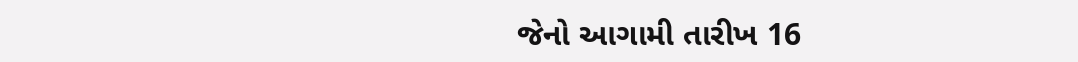જેનો આગામી તારીખ 16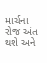માર્ચના રોજ અંત થશે અને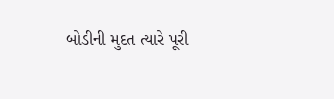બોડીની મુદત ત્યારે પૂરી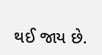થઈ જાય છે.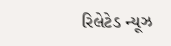રિલેટેડ ન્યૂઝ